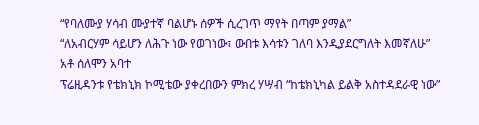“የባለሙያ ሃሳብ ሙያተኛ ባልሆኑ ሰዎች ሲረገጥ ማየት በጣም ያማል”
“ለአብርሃም ሳይሆን ለሕጉ ነው የወገነው፣ ውበቱ እሳቱን ገለባ እንዲያደርግለት እመኛለሁ”
አቶ ሰለሞን አባተ
ፕሬዚዳንቱ የቴክኒክ ኮሚቴው ያቀረበውን ምክረ ሃሣብ “ከቴክኒካል ይልቅ አስተዳደራዊ ነው”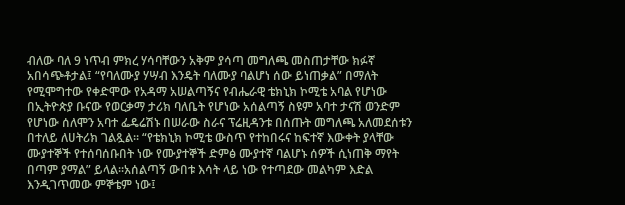ብለው ባለ 9 ነጥብ ምክረ ሃሳባቸውን አቅም ያሳጣ መግለጫ መስጠታቸው ክፉኛ አበሳጭቶታል፤ “የባለሙያ ሃሣብ እንዴት ባለሙያ ባልሆነ ሰው ይነጠቃል” በማለት የሚሞግተው የቀድሞው የአዳማ አሠልጣኝና የብሔራዊ ቴክኒክ ኮሚቴ አባል የሆነው በኢትዮጵያ ቡናው የወርቃማ ታሪክ ባለቤት የሆነው አሰልጣኝ ስዩም አባተ ታናሽ ወንድም የሆነው ሰለሞን አባተ ፌዴሬሽኑ በሠራው ስራና ፕሬዚዳንቱ በሰጡት መግለጫ አለመደሰቱን በተለይ ለሀትሪክ ገልጿል፡፡ “የቴክኒክ ኮሚቴ ውስጥ የተከበሩና ከፍተኛ እውቀት ያላቸው ሙያተኞች የተሰባሰቡበት ነው የሙያተኞች ድምፅ ሙያተኛ ባልሆኑ ሰዎች ሲነጠቅ ማየት በጣም ያማል” ይላል፡፡አሰልጣኝ ውበቱ እሳት ላይ ነው የተጣደው መልካም እድል እንዲገጥመው ምኞቴም ነው፤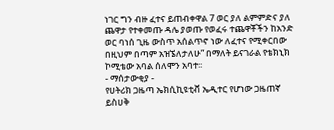ነገር ግን ብዙ ፈተና ይጠብቀዋል 7 ወር ያለ ልምምድና ያለ ጨዋታ የተቀመጡ ዳሌ ያወጡ የወፈሩ ተጨዋቾችን ከአንድ ወር ባነሰ ጊዜ ውስጥ አሰልጥኖ ነው ለፈተና የሚቀርበው በዚህም በጣም አዝኜለታለሁ” በማለት ይናገራል የቴክኒክ ኮሚቴው አባል ሰለሞን አባተ፡፡
- ማሰታውቂያ -
የሀትሪክ ጋዜጣ ኤክሲኪዩቲቭ ኤዲተር የሆነው ጋዜጠኛ ይስሀቅ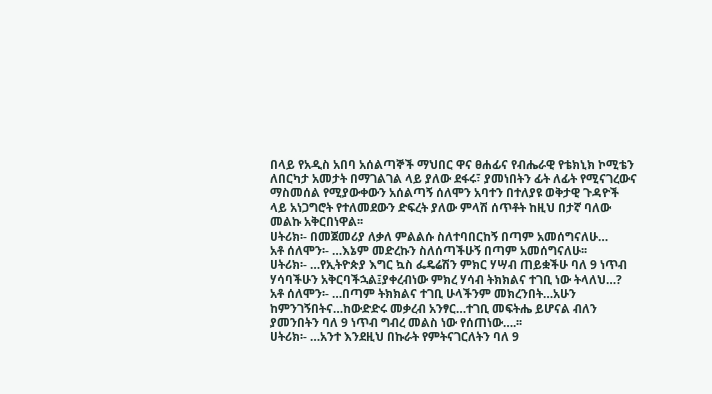በላይ የአዲስ አበባ አሰልጣኞች ማህበር ዋና ፀሐፊና የብሔራዊ የቴክኒክ ኮሚቴን ለበርካታ አመታት በማገልገል ላይ ያለው ደፋሩ፣ ያመነበትን ፊት ለፊት የሚናገረውና ማስመሰል የሚያውቀውን አሰልጣኝ ሰለሞን አባተን በተለያዩ ወቅታዊ ጉዳዮች ላይ አነጋግሮት የተለመደውን ድፍረት ያለው ምላሽ ሰጥቶት ከዚህ በታኛ ባለው መልኩ አቅርበነዋል፡፡
ሀትሪክ፡- በመጀመሪያ ለቃለ ምልልሱ ስለተባበርከኝ በጣም አመሰግናለሁ…
አቶ ሰለሞን፡- …እኔም መድረኩን ስለሰጣችሁኝ በጣም አመሰግናለሁ፡፡
ሀትሪክ፡- …የኢትዮጵያ እግር ኳስ ፌዴሬሽን ምክር ሃሣብ ጠይቋችሁ ባለ 9 ነጥብ ሃሳባችሁን አቅርባችኋል፤ያቀረብነው ምክረ ሃሳብ ትክክልና ተገቢ ነው ትላለህ…?
አቶ ሰለሞን፡- …በጣም ትክክልና ተገቢ ሁላችንም መክረንበት…አሁን ከምንገኝበትና…ከውድድሩ መቃረብ አንፃር…ተገቢ መፍትሔ ይሆናል ብለን ያመንበትን ባለ 9 ነጥብ ግብረ መልስ ነው የሰጠነው….፡፡
ሀትሪክ፡- …አንተ እንደዚህ በኩራት የምትናገርለትን ባለ 9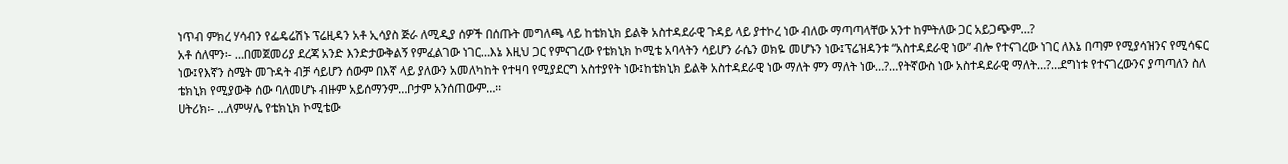ነጥብ ምክረ ሃሳብን የፌዴሬሽኑ ፕሬዚዳን አቶ ኢሳያስ ጅራ ለሚዲያ ሰዎች በሰጡት መግለጫ ላይ ከቴክኒክ ይልቅ አስተዳደራዊ ጉዳይ ላይ ያተኮረ ነው ብለው ማጣጣላቸው አንተ ከምትለው ጋር አይጋጭም…?
አቶ ሰለሞን፡- …በመጀመሪያ ደረጃ አንድ እንድታውቅልኝ የምፈልገው ነገር…እኔ እዚህ ጋር የምናገረው የቴክኒክ ኮሚቴ አባላትን ሳይሆን ራሴን ወክዬ መሆኑን ነው፤ፕሬዝዳንቱ “አስተዳደራዊ ነው” ብሎ የተናገረው ነገር ለእኔ በጣም የሚያሳዝንና የሚሳፍር ነው፤የእኛን ስሜት መጉዳት ብቻ ሳይሆን ሰውም በእኛ ላይ ያለውን አመለካከት የተዛባ የሚያደርግ አስተያየት ነው፤ከቴክኒክ ይልቅ አስተዳደራዊ ነው ማለት ምን ማለት ነው…?…የትኛውስ ነው አስተዳደራዊ ማለት…?…ደግነቱ የተናገረውንና ያጣጣለን ስለ ቴክኒክ የሚያውቅ ሰው ባለመሆኑ ብዙም አይሰማንም…ቦታም አንሰጠውም…፡፡
ሀትሪክ፡- …ለምሣሌ የቴክኒክ ኮሚቴው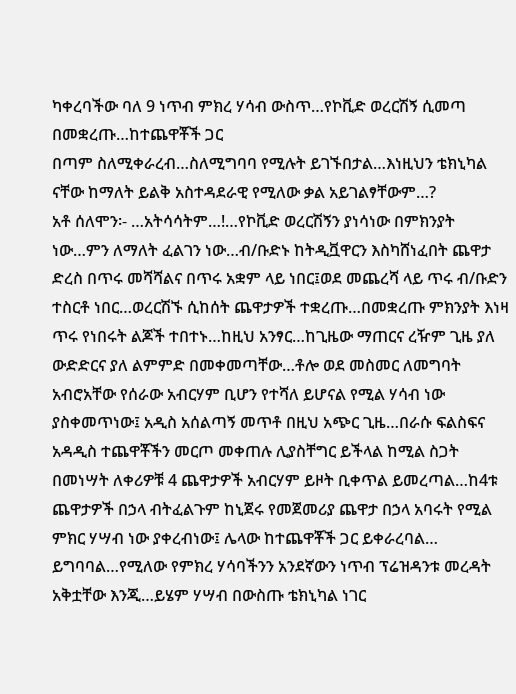ካቀረባችው ባለ 9 ነጥብ ምክረ ሃሳብ ውስጥ…የኮቪድ ወረርሽኝ ሲመጣ በመቋረጡ…ከተጨዋቾች ጋር
በጣም ስለሚቀራረብ…ስለሚግባባ የሚሉት ይገኙበታል…እነዚህን ቴክኒካል ናቸው ከማለት ይልቅ አስተዳደራዊ የሚለው ቃል አይገልፃቸውም…?
አቶ ሰለሞን፡- …አትሳሳትም…!…የኮቪድ ወረርሽኝን ያነሳነው በምክንያት ነው…ምን ለማለት ፈልገን ነው…ብ/ቡድኑ ከትዲቯዋርን እስካሸነፈበት ጨዋታ ድረስ በጥሩ መሻሻልና በጥሩ አቋም ላይ ነበር፤ወደ መጨረሻ ላይ ጥሩ ብ/ቡድን ተስርቶ ነበር…ወረርሽኙ ሲከሰት ጨዋታዎች ተቋረጡ…በመቋረጡ ምክንያት እነዛ ጥሩ የነበሩት ልጆች ተበተኑ…ከዚህ አንፃር…ከጊዜው ማጠርና ረዥም ጊዜ ያለ ውድድርና ያለ ልምምድ በመቀመጣቸው…ቶሎ ወደ መስመር ለመግባት አብሮአቸው የሰራው አብርሃም ቢሆን የተሻለ ይሆናል የሚል ሃሳብ ነው ያስቀመጥነው፤ አዲስ አሰልጣኝ መጥቶ በዚህ አጭር ጊዜ…በራሱ ፍልስፍና አዳዲስ ተጨዋቾችን መርጦ መቀጠሉ ሊያስቸግር ይችላል ከሚል ስጋት በመነሣት ለቀሪዎቹ 4 ጨዋታዎች አብርሃም ይዞት ቢቀጥል ይመረጣል…ከ4ቱ ጨዋታዎች በኃላ ብትፈልጉም ከኒጀሩ የመጀመሪያ ጨዋታ በኃላ አባሩት የሚል ምክር ሃሣብ ነው ያቀረብነው፤ ሌላው ከተጨዋቾች ጋር ይቀራረባል… ይግባባል…የሚለው የምክረ ሃሳባችንን አንደኛውን ነጥብ ፕሬዝዳንቱ መረዳት አቅቷቸው እንጂ…ይሄም ሃሣብ በውስጡ ቴክኒካል ነገር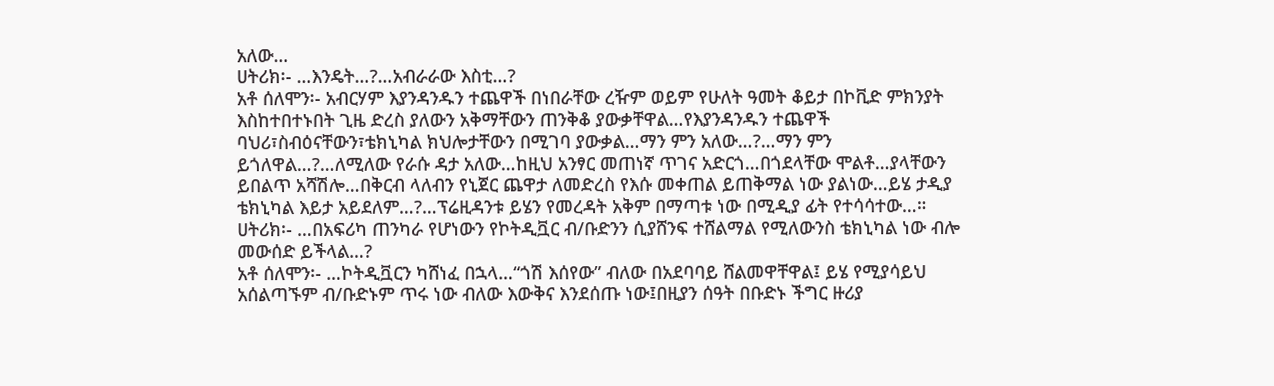አለው…
ሀትሪክ፡- …እንዴት…?…አብራራው እስቲ…?
አቶ ሰለሞን፡- አብርሃም እያንዳንዱን ተጨዋች በነበራቸው ረዥም ወይም የሁለት ዓመት ቆይታ በኮቪድ ምክንያት እስከተበተኑበት ጊዜ ድረስ ያለውን አቅማቸውን ጠንቅቆ ያውቃቸዋል…የእያንዳንዱን ተጨዋች ባህሪ፣ስብዕናቸውን፣ቴክኒካል ክህሎታቸውን በሚገባ ያውቃል…ማን ምን አለው…?…ማን ምን ይጎለዋል…?…ለሚለው የራሱ ዳታ አለው…ከዚህ አንፃር መጠነኛ ጥገና አድርጎ…በጎደላቸው ሞልቶ…ያላቸውን ይበልጥ አሻሽሎ…በቅርብ ላለብን የኒጀር ጨዋታ ለመድረስ የእሱ መቀጠል ይጠቅማል ነው ያልነው…ይሄ ታዲያ ቴክኒካል እይታ አይደለም…?…ፕሬዚዳንቱ ይሄን የመረዳት አቅም በማጣቱ ነው በሚዲያ ፊት የተሳሳተው…።
ሀትሪክ፡- …በአፍሪካ ጠንካራ የሆነውን የኮትዲቯር ብ/ቡድንን ሲያሸንፍ ተሸልማል የሚለውንስ ቴክኒካል ነው ብሎ መውሰድ ይችላል…?
አቶ ሰለሞን፡- …ኮትዲቯርን ካሸነፈ በኋላ…“ጎሽ እሰየው” ብለው በአደባባይ ሸልመዋቸዋል፤ ይሄ የሚያሳይህ አሰልጣኙም ብ/ቡድኑም ጥሩ ነው ብለው እውቅና እንደሰጡ ነው፤በዚያን ሰዓት በቡድኑ ችግር ዙሪያ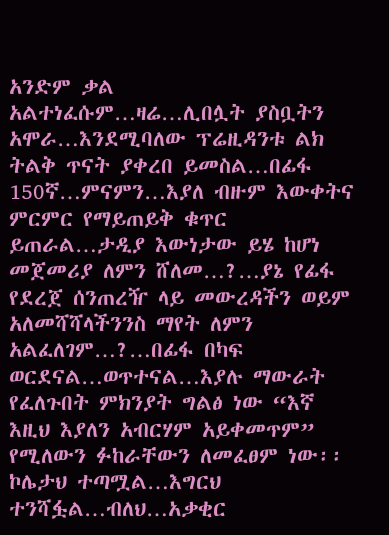አንድም ቃል አልተነፈሱም…ዛሬ…ሊበሏት ያስቧትን አሞራ…እንደሚባለው ፕሬዚዳንቱ ልክ ትልቅ ጥናት ያቀረበ ይመስል…በፊፋ 150ኛ…ምናምን…እያለ ብዙም እውቀትና ምርምር የማይጠይቅ ቁጥር ይጠራል…ታዲያ እውነታው ይሄ ከሆነ መጀመሪያ ለምን ሸለመ…?…ያኔ የፊፋ የደረጀ ሰንጠረዥ ላይ መውረዳችን ወይም አለመሻሻላችንንስ ማየት ለምን አልፈለገም…?…በፊፋ በካፍ ወርደናል…ወጥተናል…እያሉ ማውራት የፈለጉበት ምክንያት ግልፅ ነው “እኛ እዚህ እያለን አብርሃም አይቀመጥም” የሚለውን ፉከራቸውን ለመፈፀም ነው፡፡ ኮሌታህ ተጣሟል…እግርህ ተንሻፏል…ብለህ…አቃቂር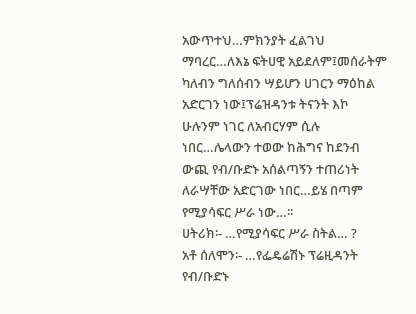አውጥተህ…ምክንያት ፈልገህ ማባረር…ለእኔ ፍትሀዊ አይደለም፤መሰራትም ካለብን ግለሰብን ሣይሆን ሀገርን ማዕከል አድርገን ነው፤ፕሬዝዳንቱ ትናንት እኮ ሁሉንም ነገር ለአብርሃም ሲሉ ነበር…ሌላውን ተወው ከሕግና ከደንብ ውጪ የብ/ቡድኑ አሰልጣኝን ተጠሪነት ለራሣቸው አድርገው ነበር…ይሄ በጣም የሚያሳፍር ሥራ ነው…፡፡
ሀትሪክ፡- …የሚያሳፍር ሥራ ስትል… ?
አቶ ሰለሞን፡- …የፌዴሬሽኑ ፕሬዚዳንት የብ/ቡድኑ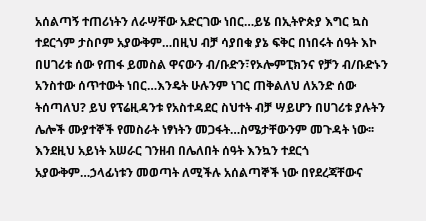አሰልጣኝ ተጠሪነትን ለራሣቸው አድርገው ነበር…ይሄ በኢትዮጵያ እግር ኳስ ተደርጎም ታስቦም አያውቅም…በዚህ ብቻ ሳያበቁ ያኔ ፍቅር በነበሩት ሰዓት እኮ በሀገሪቱ ሰው የጠፋ ይመስል ዋናውን ብ/ቡድን፣የኦሎምፒክንና የቻን ብ/ቡድኑን አንስተው ሰጥተውት ነበር…እንዴት ሁሉንም ነገር ጠቅልለህ ለአንድ ሰው ትሰጣለህ? ይህ የፕሬዚዳንቱ የአስተዳደር ስህተት ብቻ ሣይሆን በሀገሪቱ ያሉትን ሌሎች ሙያተኞች የመስራት ነፃነትን መጋፋት…ስሜታቸውንም መጉዳት ነው፡፡ እንደዚህ አይነት አሠራር ገንዘብ በሌለበት ሰዓት እንኳን ተደርጎ አያውቅም…ኃላፊነቱን መወጣት ለሚችሉ አሰልጣኞች ነው በየደረጃቸውና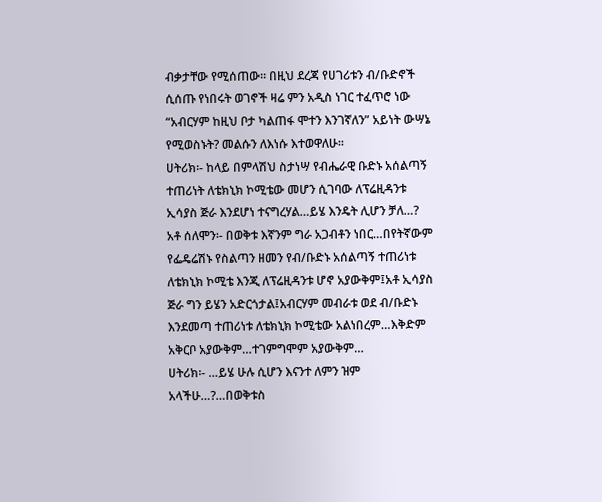ብቃታቸው የሚሰጠው፡፡ በዚህ ደረጃ የሀገሪቱን ብ/ቡድኖች ሲሰጡ የነበሩት ወገኖች ዛሬ ምን አዲስ ነገር ተፈጥሮ ነው “አብርሃም ከዚህ ቦታ ካልጠፋ ሞተን እንገኛለን” አይነት ውሣኔ የሚወስኑት? መልሱን ለእነሱ እተወዋለሁ፡፡
ሀትሪክ፡- ከላይ በምላሽህ ስታነሣ የብሔራዊ ቡድኑ አሰልጣኝ ተጠሪነት ለቴክኒክ ኮሚቴው መሆን ሲገባው ለፕሬዚዳንቱ ኢሳያስ ጅራ እንደሆነ ተናግረሃል…ይሄ እንዴት ሊሆን ቻለ…?
አቶ ሰለሞን፡- በወቅቱ እኛንም ግራ አጋብቶን ነበር…በየትኛውም የፌዴሬሽኑ የስልጣን ዘመን የብ/ቡድኑ አሰልጣኝ ተጠሪነቱ ለቴክኒክ ኮሚቴ እንጂ ለፕሬዚዳንቱ ሆኖ አያውቅም፤አቶ ኢሳያስ ጅራ ግን ይሄን አድርጎታል፤አብርሃም መብራቱ ወደ ብ/ቡድኑ እንደመጣ ተጠሪነቱ ለቴክኒክ ኮሚቴው አልነበረም…እቅድም አቅርቦ አያውቅም…ተገምግሞም አያውቅም…
ሀትሪክ፡- …ይሄ ሁሉ ሲሆን እናንተ ለምን ዝም አላችሁ…?…በወቅቱስ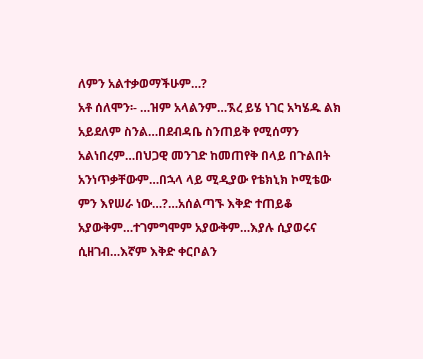ለምን አልተቃወማችሁም…?
አቶ ሰለሞን፡- …ዝም አላልንም…ኧረ ይሄ ነገር አካሄዱ ልክ አይደለም ስንል…በደብዳቤ ስንጠይቅ የሚሰማን አልነበረም…በህጋዊ መንገድ ከመጠየቅ በላይ በጉልበት አንነጥቃቸውም…በኋላ ላይ ሚዲያው የቴክኒክ ኮሚቴው ምን እየሠራ ነው…?…አሰልጣኙ እቅድ ተጠይቆ አያውቅም…ተገምግሞም አያውቅም…እያሉ ሲያወሩና ሲዘገብ…እኛም እቅድ ቀርቦልን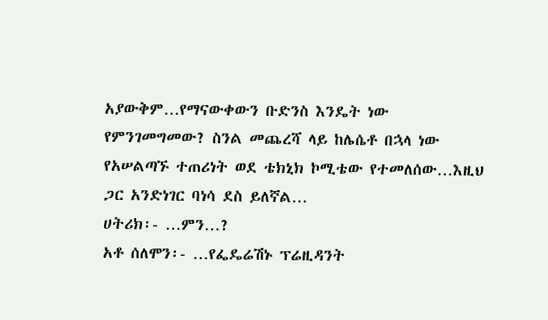አያውቅም…የማናውቀውን ቡድንስ እንዴት ነው የምንገመግመው? ስንል መጨረሻ ላይ ከሌሴቶ በኋላ ነው የአሠልጣኙ ተጠሪነት ወደ ቴክኒክ ኮሚቴው የተመለሰው…እዚህ ጋር አንድነገር ባነሳ ደስ ይለኛል…
ሀትሪክ፡- …ምን…?
አቶ ሰለሞን፡- …የፌዴሬሽኑ ፕሬዚዳንት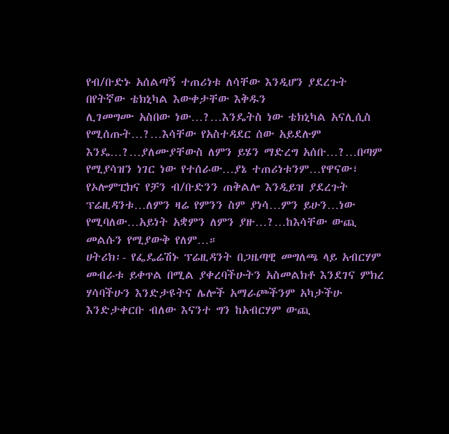የብ/ቡድኑ አሰልጣኝ ተጠሪነቱ ለሳቸው እንዲሆን ያደረጉት በየትኛው ቴክኒካል እውቀታቸው እቅዱን
ሊገመግሙ አስበው ነው…?…እንዴትስ ነው ቴክኒካል አናሊሲስ የሚሰጡት…?…እሳቸው የአስተዳደር ሰው አይደሉም
እንዴ…?…ያለሙያቸውስ ለምን ይሄን ማድረግ አሰቡ…?…በጣም የሚያሳዝን ነገር ነው የተሰራው…ያኔ ተጠሪነቱንም…የዋናው፣
የኦሎምፒክና የቻን ብ/ቡድንን ጠቅልሎ እንዲይዝ ያደረጉት ፕሬዚዳንቱ…ለምን ዛሬ የምንን ስም ያነሳ…ምን ይሁን…ነው
የሚባለው…አይነት አቋምን ለምን ያዙ…?…ከእሳቸው ውጪ መልሱን የሚያውቅ የለም…።
ሀትሪክ፡- የፌዴሬሽኑ ፕሬዚዳንት በጋዜጣዊ መግለጫ ላይ አብርሃም መብራቱ ይቀጥል በሚል ያቀረባችሁትን አስመልክቶ እንደገና ምክረ ሃሳባችሁን እንድታዩትና ሌሎች አማራጮችንም አካታችሁ እንድታቀርቡ ብለው እናንተ ግን ከአብርሃም ውጪ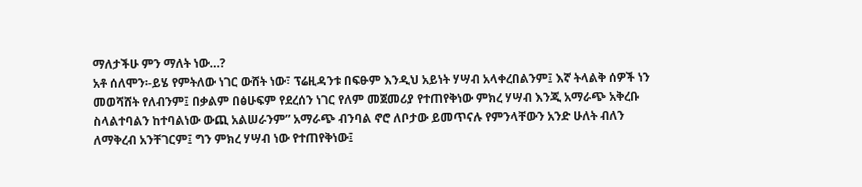ማለታችሁ ምን ማለት ነው…?
አቶ ሰለሞን፡-ይሄ የምትለው ነገር ውሸት ነው፣ ፕሬዚዳንቱ በፍፁም እንዲህ አይነት ሃሣብ አላቀረበልንም፤ እኛ ትላልቅ ሰዎች ነን መወሻሸት የለብንም፤ በቃልም በፅሁፍም የደረሰን ነገር የለም መጀመሪያ የተጠየቅነው ምክረ ሃሣብ እንጂ አማራጭ አቅረቡ ስላልተባልን ከተባልነው ውጪ አልሠራንም” አማራጭ ብንባል ኖሮ ለቦታው ይመጥናሉ የምንላቸውን አንድ ሁለት ብለን ለማቅረብ አንቸገርም፤ ግን ምክረ ሃሣብ ነው የተጠየቅነው፤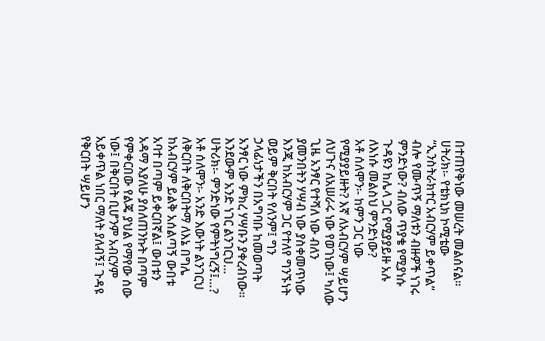በተጠየቅነው መሠረት መልሰናል፡፡
ሀትሪክ፡- የቴክኒክ ኮሚቴው “ኢንስትራክተር አብርሃም ይቀጥል” ብሎ የሙጥኝ ማለቱን ብዙዎች ነገሩ ምንድነው? ብለው ጥያቄ የሚያነሱ ጉዳዩን ከሌላ ጋር የሚያያይዙ አሉ ለእነሱ መልስህ ምንድነው?
አቶ ሰለሞን፡- ከምን ጋር ነው የሚያያይዙት? እኛ ለአብርሃም ሣይሆን ለህጉና ለአሠራሩ ነው የወገነው፤ ካለው ጊዜ አንፃር የተሻለ ነው ብለን ያመንበትን ሃሣብ ነው ያስቀመጥነው እንጂ ከአብርሃም ጋር የተለየ ግንኙነት ወይም ቅርበት የለንም፤ ግን ኃላፊነታችን በአግባቡ ከመወጣት አንፃር ነው ምክረ ሃሣቡን ያቀረብነው፡፡ እንደውም አንድ ነገር ልንገርህ…
ሀትሪክ፡- ምንድነው የምትነግረኝ፤…?
አቶ ሰለሞን፡- አንድ እውነት ልንገርህ ለቅርበት ለቅርበትማ ለእኔ በግሌ ከአብርሃም ይልቅ አሰልጣኝ ውበቱ አባተ በጣም ይቀርበኛል፤ ውበቱን አዳማ እያለሁ ያሰለጠንኩት በጣም የምቀርበው የልጄ ያህል የማየው ሰው ነው፤ በቅርበት ቢሆንም አብርሃም አይቀጥል ነበር ማለት ያለብኝ፤ ጉዳዩ የቅርበት ሣይሆን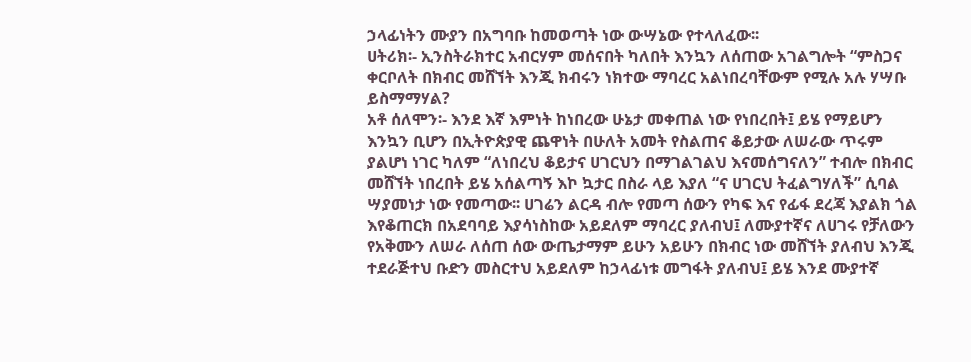ኃላፊነትን ሙያን በአግባቡ ከመወጣት ነው ውሣኔው የተላለፈው፡፡
ሀትሪክ፡- ኢንስትራክተር አብርሃም መሰናበት ካለበት እንኳን ለሰጠው አገልግሎት “ምስጋና ቀርቦለት በክብር መሸኘት እንጂ ክብሩን ነክተው ማባረር አልነበረባቸውም የሚሉ አሉ ሃሣቡ ይስማማሃል?
አቶ ሰለሞን፡- እንደ እኛ እምነት ከነበረው ሁኔታ መቀጠል ነው የነበረበት፤ ይሄ የማይሆን እንኳን ቢሆን በኢትዮጵያዊ ጨዋነት በሁለት አመት የስልጠና ቆይታው ለሠራው ጥሩም ያልሆነ ነገር ካለም “ለነበረህ ቆይታና ሀገርህን በማገልገልህ እናመሰግናለን” ተብሎ በክብር መሸኘት ነበረበት ይሄ አሰልጣኝ እኮ ኳታር በስራ ላይ እያለ “ና ሀገርህ ትፈልግሃለች” ሲባል ሣያመነታ ነው የመጣው፡፡ ሀገሬን ልርዳ ብሎ የመጣ ሰውን የካፍ እና የፊፋ ደረጃ እያልክ ጎል እየቆጠርክ በአደባባይ እያሳነስከው አይደለም ማባረር ያለብህ፤ ለሙያተኛና ለሀገሩ የቻለውን የአቅሙን ለሠራ ለሰጠ ሰው ውጤታማም ይሁን አይሁን በክብር ነው መሸኘት ያለብህ እንጂ ተደራጅተህ ቡድን መስርተህ አይደለም ከኃላፊነቱ መግፋት ያለብህ፤ ይሄ እንደ ሙያተኛ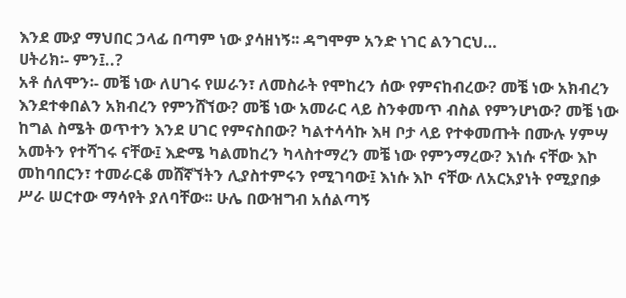እንደ ሙያ ማህበር ኃላፊ በጣም ነው ያሳዘነኝ፡፡ ዳግሞም አንድ ነገር ልንገርህ…
ሀትሪክ፡- ምን፤..?
አቶ ሰለሞን፡- መቼ ነው ለሀገሩ የሠራን፣ ለመስራት የሞከረን ሰው የምናከብረው? መቼ ነው አክብረን እንደተቀበልን አክብረን የምንሸኘው? መቼ ነው አመራር ላይ ስንቀመጥ ብስል የምንሆነው? መቼ ነው ከግል ስሜት ወጥተን እንደ ሀገር የምናስበው? ካልተሳሳኩ እዛ ቦታ ላይ የተቀመጡት በሙሉ ሃምሣ አመትን የተሻገሩ ናቸው፤ እድሜ ካልመከረን ካላስተማረን መቼ ነው የምንማረው? እነሱ ናቸው እኮ መከባበርን፣ ተመራርቆ መሸኛኘትን ሊያስተምሩን የሚገባው፤ እነሱ እኮ ናቸው ለአርአያነት የሚያበቃ ሥራ ሠርተው ማሳየት ያለባቸው፡፡ ሁሌ በውዝግብ አሰልጣኝ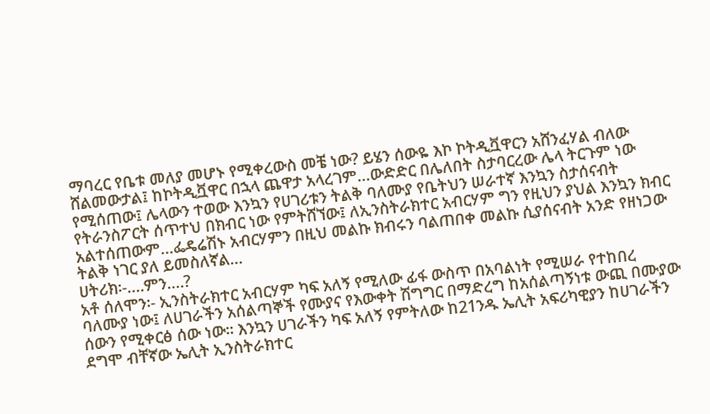ማባረር የቤቱ መለያ መሆኑ የሚቀረውስ መቼ ነው? ይሄን ሰውዬ እኮ ኮትዲቯዋርን አሸንፈሃል ብለው ሸልመውታል፤ ከኮትዲቯዋር በኋላ ጨዋታ አላረገም…ውድድር በሌለበት ስታባርረው ሌላ ትርጉም ነው የሚሰጠው፤ ሌላውን ተወው እንኳን የሀገሪቱን ትልቅ ባለሙያ የቤትህን ሠራተኛ እንኳን ስታሰናብት የትራንስፖርት ሰጥተህ በክብር ነው የምትሸኘው፤ ለኢንስትራክተር አብርሃም ግን የዚህን ያህል እንኳን ክብር አልተሰጠውም…ፌዴሬሽኑ አብርሃምን በዚህ መልኩ ክብሩን ባልጠበቀ መልኩ ሲያሰናብት አንድ የዘነጋው ትልቅ ነገር ያለ ይመስለኛል…
ሀትሪክ፡-….ምን….?
አቶ ሰለሞን፡- ኢንስትራክተር አብርሃም ካፍ አለኝ የሚለው ፊፋ ውስጥ በአባልነት የሚሠራ የተከበረ ባለሙያ ነው፤ ለሀገራችን አሰልጣኞች የሙያና የእውቀት ሽግግር በማድረግ ከአሰልጣኝነቱ ውጪ በሙያው ሰውን የሚቀርፅ ሰው ነው፡፡ እንኳን ሀገራችን ካፍ አለኝ የምትለው ከ21ንዱ ኤሊት አፍሪካዊያን ከሀገራችን ደግሞ ብቸኛው ኤሊት ኢንስትራክተር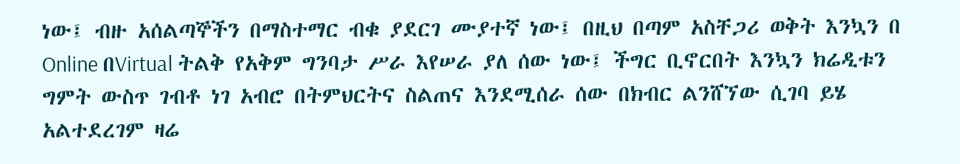ነው፤ ብዙ አሰልጣኞችን በማስተማር ብቁ ያደርገ ሙያተኛ ነው፤ በዚህ በጣም አስቸጋሪ ወቅት እንኳን በ Online በVirtual ትልቅ የአቅም ግንባታ ሥራ እየሠራ ያለ ሰው ነው፤ ችግር ቢኖርበት እንኳን ክሬዲቱን ግምት ውስጥ ገብቶ ነገ አብሮ በትምህርትና ስልጠና እንደሚሰራ ሰው በክብር ልንሸኘው ሲገባ ይሄ አልተደረገም ዛሬ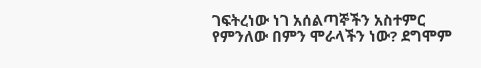ገፍትረነው ነገ አሰልጣኞችን አስተምር የምንለው በምን ሞራላችን ነው? ደግሞም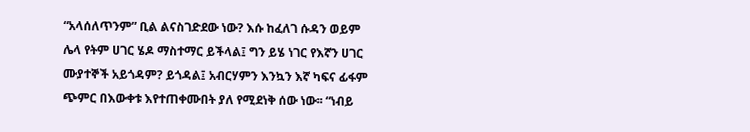“አላሰለጥንም” ቢል ልናስገድደው ነው? እሱ ከፈለገ ሱዳን ወይም ሌላ የትም ሀገር ሄዶ ማስተማር ይችላል፤ ግን ይሄ ነገር የእኛን ሀገር ሙያተኞች አይጎዳም? ይጎዳል፤ አብርሃምን እንኳን እኛ ካፍና ፊፋም ጭምር በእውቀቱ እየተጠቀሙበት ያለ የሚደነቅ ሰው ነው፡፡ “ነብይ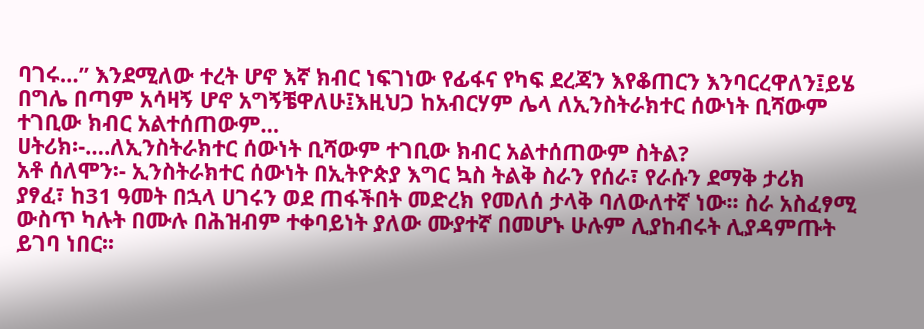ባገሩ…” እንደሚለው ተረት ሆኖ እኛ ክብር ነፍገነው የፊፋና የካፍ ደረጃን እየቆጠርን እንባርረዋለን፤ይሄ በግሌ በጣም አሳዛኝ ሆኖ አግኝቼዋለሁ፤እዚህጋ ከአብርሃም ሌላ ለኢንስትራክተር ሰውነት ቢሻውም ተገቢው ክብር አልተሰጠውም…
ሀትሪክ፡-….ለኢንስትራክተር ሰውነት ቢሻውም ተገቢው ክብር አልተሰጠውም ስትል?
አቶ ሰለሞን፡- ኢንስትራክተር ሰውነት በኢትዮጵያ እግር ኳስ ትልቅ ስራን የሰራ፣ የራሱን ደማቅ ታሪክ ያፃፈ፣ ከ31 ዓመት በኋላ ሀገሩን ወደ ጠፋችበት መድረክ የመለሰ ታላቅ ባለውለተኛ ነው፡፡ ስራ አስፈፃሚ ውስጥ ካሉት በሙሉ በሕዝብም ተቀባይነት ያለው ሙያተኛ በመሆኑ ሁሉም ሊያከብሩት ሊያዳምጡት ይገባ ነበር፡፡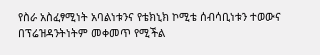የስራ አስፈፃሚነት አባልነቱንና የቴክኒክ ኮሚቴ ሰብሳቢነቱን ተወውና በፕሬዝዳንትነትም መቀመጥ የሚችል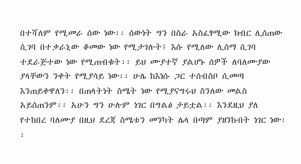በተሻለም የሚመራ ሰው ነው፡፡ ሰውነት ግን በስራ አስፈፃሚው ክብር ሊሰጠው ሲገባ በተቃራኒው ቆመው ነው የሚታገሉት፤ እሱ የሚለው ሊሰማ ሲገባ ተደራጅተው ነው የሚጠብቁት፡፡ ይህ ሙያተኛ ያልሆኑ ሰዎች ለባለሙያው ያላቸውን ንቀት የሚያሳይ ነው፡፡ ሁሌ ከእነሱ ጋር ተሰብስቦ ሲመጣ እንጠይቀዋለን፡፡ በጠላትነት ስሜት ነው የሚያናግሩህ ስንለው መልስ አይሰጠንም፡፡ አሁን ግን ሁሉም ነገር በግልፅ ታይቷል፡፡ እንደዚህ ያለ የተከበረ ባለሙያ በዚህ ደረጃ ስሜቱን መንካት ሌላ በጣም ያዘንኩበት ነገር ነው፡፡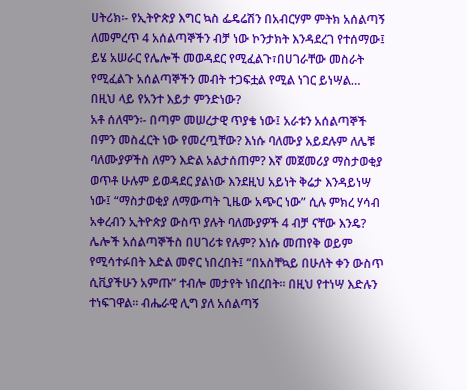ሀትሪክ፡- የኢትዮጵያ እግር ኳስ ፌዴሬሽን በአብርሃም ምትክ አሰልጣኝ ለመምረጥ 4 አሰልጣኞችን ብቻ ነው ኮንታክት እንዳደረገ የተሰማው፤ ይሄ አሠራር የሌሎች መወዳደር የሚፈልጉ፣በሀገራቸው መስራት የሚፈልጉ አሰልጣኞችን መብት ተጋፍቷል የሚል ነገር ይነሣል… በዚህ ላይ የአንተ እይታ ምንድነው?
አቶ ሰለሞን፡- በጣም መሠረታዊ ጥያቄ ነው፤ አራቱን አሰልጣኞች በምን መስፈርት ነው የመረጧቸው? እነሱ ባለሙያ አይደሉም ለሌቹ ባለሙያዎችስ ለምን እድል አልታሰጠም? እኛ መጀመሪያ ማስታወቂያ ወጥቶ ሁሉም ይወዳደር ያልነው እንደዚህ አይነት ቅሬታ እንዳይነሣ ነው፤ “ማስታወቂያ ለማውጣት ጊዜው አጭር ነው” ሲሉ ምክረ ሃሳብ አቀረብን ኢትዮጵያ ውስጥ ያሉት ባለሙያዎች 4 ብቻ ናቸው እንዴ? ሌሎች አሰልጣኞችስ በሀገሪቱ የሉም? እነሱ መጠየቅ ወይም የሚሳተፉበት እድል መኖር ነበረበት፤ “በአስቸኳይ በሁለት ቀን ውስጥ ሲቪያችሁን አምጡ” ተብሎ መታየት ነበረበት፡፡ በዚህ የተነሣ እድሉን ተነፍገዋል፡፡ ብሔራዊ ሊግ ያለ አሰልጣኝ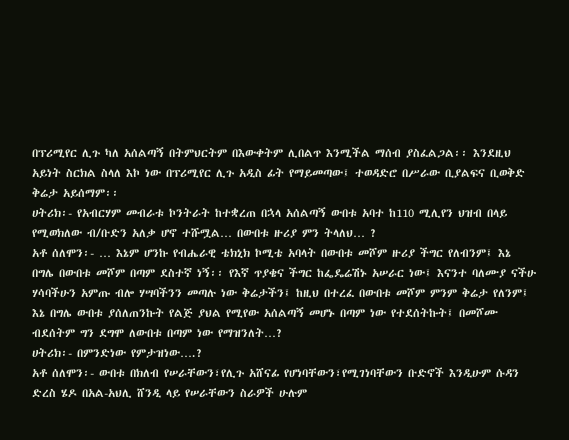በፕሪሚየር ሊጉ ካለ አሰልጣኝ በትምህርትም በእውቀትም ሊበልጥ እንሚችል ማሰብ ያስፈልጋል፡፡ እንደዚህ አይነት ስርክል ስላለ እኮ ነው በፕሪሚየር ሊጉ አዲስ ፊት የማይመጣው፤ ተወዳድሮ በሥራው ቢያልፍና ቢወቅድ ቅሬታ አይሰማም፡፡
ሀትሪክ፡- የአብርሃም መብራቱ ኮንትራት ከተቋረጠ በኋላ አሰልጣኝ ውበቱ አባተ ከ110 ሚሊየን ህዝብ በላይ የሚወክለው ብ/ቡድን አለቃ ሆኖ ተሹሟል… በውበቱ ዙሪያ ምን ትላለህ… ?
አቶ ሰለሞን፡- … እኔም ሆንኩ የብሔራዊ ቴክኒክ ኮሚቴ አባላት በውበቱ መሾም ዙሪያ ችግር የለብንም፤ እኔ በግሌ በውበቱ መሾም በጣም ደስተኛ ነኝ፡፡ የእኛ ጥያቄና ችግር ከፌዴሬሽኑ አሠራር ነው፤ እናንተ ባለሙያ ናችሁ ሃሳባችሁን አምጡ ብሎ ሃሣባችንን መጣሉ ነው ቅሬታችን፤ ከዚህ በተረፈ በውበቱ መሾም ምንም ቅሬታ የለንም፤ እኔ በግሌ ውበቱ ያሰለጠንኩት የልጅ ያህል የሚየው አሰልጣኝ መሆኑ በጣም ነው የተደሰትኩት፤ በመሾሙ ብደሰትም ግን ደግሞ ለውበቱ በጣም ነው የማዝንለት…?
ሀትሪክ፡- በምንድነው የምታዝነው….?
አቶ ሰለሞን፡- ውበቱ በክለብ የሠራቸውን፣የሊጉ አሸናፊ የሆነባቸውን፣የሚገነባቸውን ቡድኖች እንዲሁም ሱዳን ድረስ ሄዶ በአል-አህሊ ሸንዲ ላይ የሠራቸውን ስራዎች ሁሉም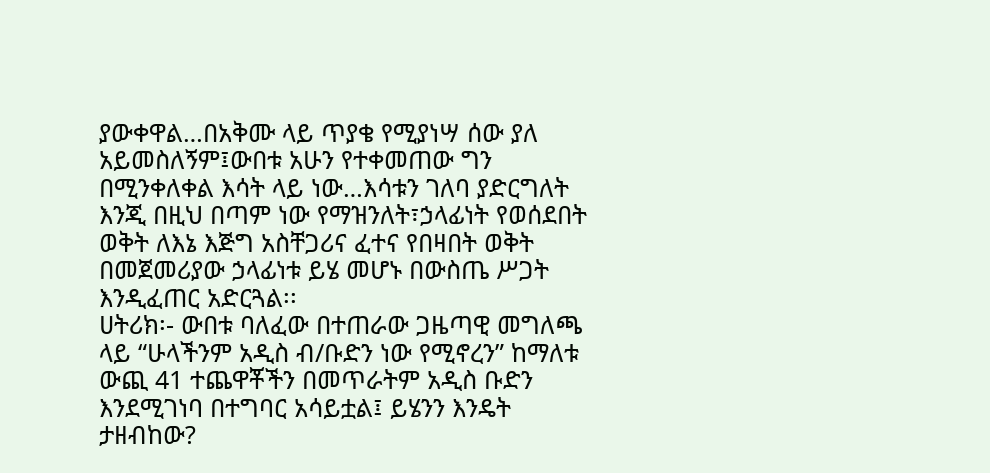ያውቀዋል…በአቅሙ ላይ ጥያቄ የሚያነሣ ሰው ያለ አይመስለኝም፤ውበቱ አሁን የተቀመጠው ግን በሚንቀለቀል እሳት ላይ ነው…እሳቱን ገለባ ያድርግለት እንጂ በዚህ በጣም ነው የማዝንለት፣ኃላፊነት የወሰደበት ወቅት ለእኔ እጅግ አስቸጋሪና ፈተና የበዛበት ወቅት በመጀመሪያው ኃላፊነቱ ይሄ መሆኑ በውስጤ ሥጋት እንዲፈጠር አድርጓል፡፡
ሀትሪክ፡- ውበቱ ባለፈው በተጠራው ጋዜጣዊ መግለጫ ላይ “ሁላችንም አዲስ ብ/ቡድን ነው የሚኖረን” ከማለቱ ውጪ 41 ተጨዋቾችን በመጥራትም አዲስ ቡድን እንደሚገነባ በተግባር አሳይቷል፤ ይሄንን እንዴት ታዘብከው?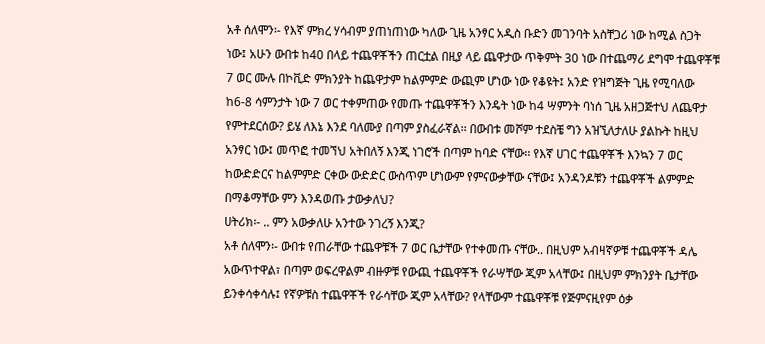አቶ ሰለሞን፡- የእኛ ምክረ ሃሳብም ያጠነጠነው ካለው ጊዜ አንፃር አዲስ ቡድን መገንባት አስቸጋሪ ነው ከሚል ስጋት ነው፤ አሁን ውበቱ ከ40 በላይ ተጨዋቾችን ጠርቷል በዚያ ላይ ጨዋታው ጥቅምት 30 ነው በተጨማሪ ደግሞ ተጨዋቾቹ 7 ወር ሙሉ በኮቪድ ምክንያት ከጨዋታም ከልምምድ ውጪም ሆነው ነው የቆዩት፤ አንድ የዝግጅት ጊዜ የሚባለው ከ6-8 ሳምንታት ነው 7 ወር ተቀምጠው የመጡ ተጨዋቾችን እንዴት ነው ከ4 ሣምንት ባነሰ ጊዜ አዘጋጅተህ ለጨዋታ የምተደርሰው? ይሄ ለእኔ እንደ ባለሙያ በጣም ያስፈራኛል፡፡ በውበቱ መሾም ተደስቼ ግን አዝኚለታለሁ ያልኩት ከዚህ አንፃር ነው፤ መጥፎ ተመኘህ አትበለኝ እንጂ ነገሮች በጣም ከባድ ናቸው፡፡ የእኛ ሀገር ተጨዋቾች እንኳን 7 ወር ከውድድርና ከልምምድ ርቀው ውድድር ውስጥም ሆነውም የምናውቃቸው ናቸው፤ አንዳንዶቹን ተጨዋቾች ልምምድ በማቆማቸው ምን እንዳወጡ ታውቃለህ?
ሀትሪክ፡- .. ምን አውቃለሁ አንተው ንገረኝ እንጂ?
አቶ ሰለሞን፡- ውበቱ የጠራቸው ተጨዋቹች 7 ወር ቤታቸው የተቀመጡ ናቸው.. በዚህም አብዛኛዎቹ ተጨዋቾች ዳሌ አውጥተዋል፣ በጣም ወፍረዋልም ብዙዎቹ የውጪ ተጨዋቾች የራሣቸው ጂም አላቸው፤ በዚህም ምክንያት ቤታቸው ይንቀሳቀሳሉ፤ የኛዎቹስ ተጨዋቾች የራሳቸው ጂም አላቸው? የላቸውም ተጨዋቾቹ የጅምናዚየም ዕቃ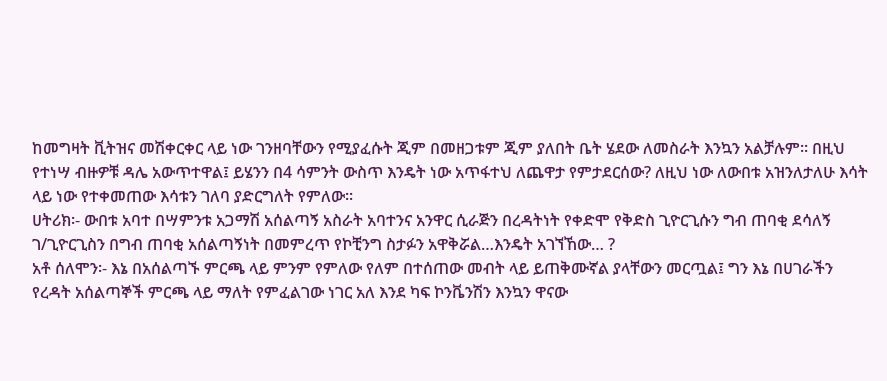ከመግዛት ቪትዝና መሽቀርቀር ላይ ነው ገንዘባቸውን የሚያፈሱት ጂም በመዘጋቱም ጂም ያለበት ቤት ሄደው ለመስራት እንኳን አልቻሉም፡፡ በዚህ የተነሣ ብዙዎቹ ዳሌ አውጥተዋል፤ ይሄንን በ4 ሳምንት ውስጥ እንዴት ነው አጥፋተህ ለጨዋታ የምታደርሰው? ለዚህ ነው ለውበቱ አዝንለታለሁ እሳት ላይ ነው የተቀመጠው እሳቱን ገለባ ያድርግለት የምለው፡፡
ሀትሪክ፡- ውበቱ አባተ በሣምንቱ አጋማሽ አሰልጣኝ አስራት አባተንና አንዋር ሲራጅን በረዳትነት የቀድሞ የቅድስ ጊዮርጊሱን ግብ ጠባቂ ደሳለኝ ገ/ጊዮርጊስን በግብ ጠባቂ አሰልጣኝነት በመምረጥ የኮቺንግ ስታፉን አዋቅሯል…እንዴት አገኘኸው… ?
አቶ ሰለሞን፡- እኔ በአሰልጣኙ ምርጫ ላይ ምንም የምለው የለም በተሰጠው መብት ላይ ይጠቅሙኛል ያላቸውን መርጧል፤ ግን እኔ በሀገራችን የረዳት አሰልጣኞች ምርጫ ላይ ማለት የምፈልገው ነገር አለ እንደ ካፍ ኮንቬንሽን እንኳን ዋናው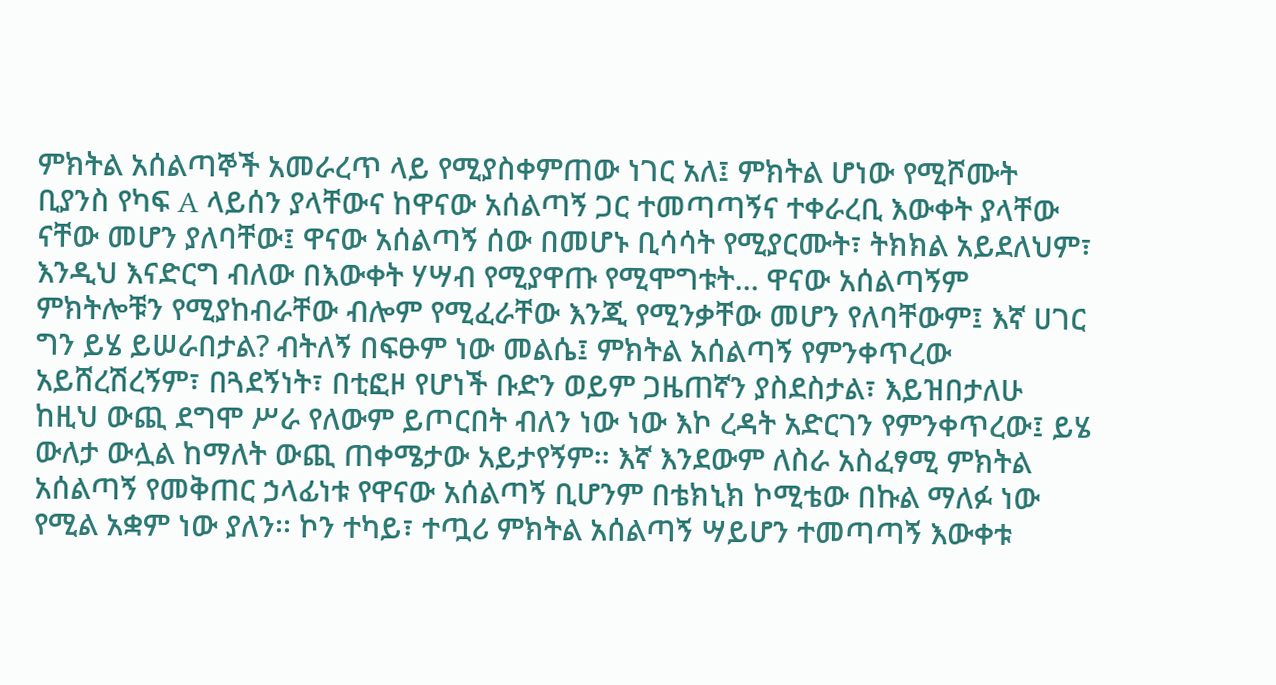ምክትል አሰልጣኞች አመራረጥ ላይ የሚያስቀምጠው ነገር አለ፤ ምክትል ሆነው የሚሾሙት ቢያንስ የካፍ A ላይሰን ያላቸውና ከዋናው አሰልጣኝ ጋር ተመጣጣኝና ተቀራረቢ እውቀት ያላቸው ናቸው መሆን ያለባቸው፤ ዋናው አሰልጣኝ ሰው በመሆኑ ቢሳሳት የሚያርሙት፣ ትክክል አይደለህም፣ እንዲህ እናድርግ ብለው በእውቀት ሃሣብ የሚያዋጡ የሚሞግቱት… ዋናው አሰልጣኝም ምክትሎቹን የሚያከብራቸው ብሎም የሚፈራቸው እንጂ የሚንቃቸው መሆን የለባቸውም፤ እኛ ሀገር ግን ይሄ ይሠራበታል? ብትለኝ በፍፁም ነው መልሴ፤ ምክትል አሰልጣኝ የምንቀጥረው አይሸረሽረኝም፣ በጓደኝነት፣ በቲፎዞ የሆነች ቡድን ወይም ጋዜጠኛን ያስደስታል፣ እይዝበታለሁ ከዚህ ውጪ ደግሞ ሥራ የለውም ይጦርበት ብለን ነው ነው እኮ ረዳት አድርገን የምንቀጥረው፤ ይሄ ውለታ ውሏል ከማለት ውጪ ጠቀሜታው አይታየኝም፡፡ እኛ እንደውም ለስራ አስፈፃሚ ምክትል አሰልጣኝ የመቅጠር ኃላፊነቱ የዋናው አሰልጣኝ ቢሆንም በቴክኒክ ኮሚቴው በኩል ማለፉ ነው የሚል አቋም ነው ያለን፡፡ ኮን ተካይ፣ ተጧሪ ምክትል አሰልጣኝ ሣይሆን ተመጣጣኝ እውቀቱ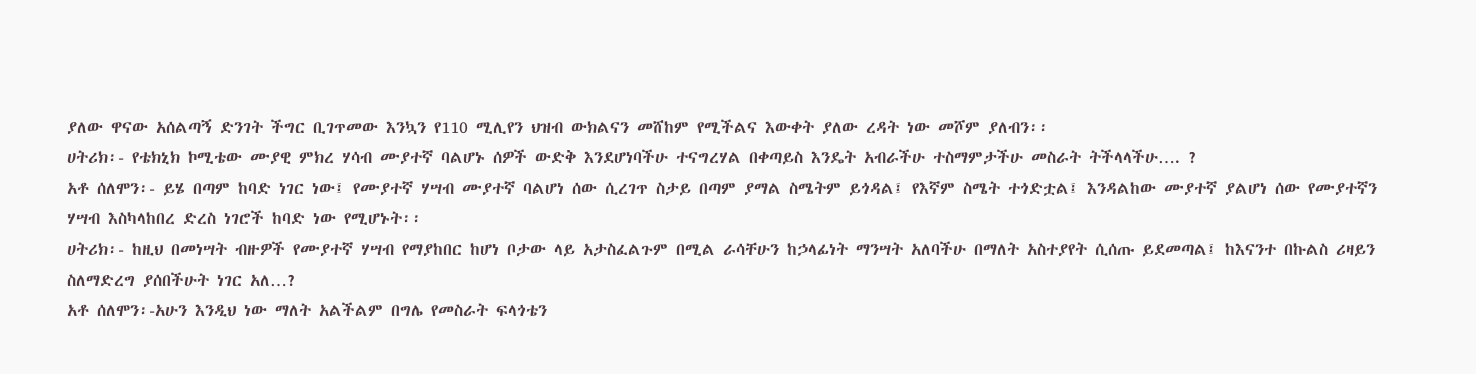ያለው ዋናው አሰልጣኝ ድንገት ችግር ቢገጥመው እንኳን የ110 ሚሊየን ህዝብ ውክልናን መሸከም የሚችልና እውቀት ያለው ረዳት ነው መሾም ያለብን፡፡
ሀትሪክ፡- የቴክኒክ ኮሚቴው ሙያዊ ምክረ ሃሳብ ሙያተኛ ባልሆኑ ሰዎች ውድቅ እንደሆነባችሁ ተናግረሃል በቀጣይስ እንዴት አብራችሁ ተስማምታችሁ መስራት ትችላላችሁ…. ?
አቶ ሰለሞን፡- ይሄ በጣም ከባድ ነገር ነው፤ የሙያተኛ ሃሣብ ሙያተኛ ባልሆነ ሰው ሲረገጥ ስታይ በጣም ያማል ስሜትም ይጎዳል፤ የእኛም ስሜት ተጎድቷል፤ እንዳልከው ሙያተኛ ያልሆነ ሰው የሙያተኛን ሃሣብ እስካላከበረ ድረስ ነገሮች ከባድ ነው የሚሆኑት፡፡
ሀትሪክ፡- ከዚህ በመነሣት ብዙዎች የሙያተኛ ሃሣብ የማያከበር ከሆነ ቦታው ላይ አታስፈልጉም በሚል ራሳቸሁን ከኃላፊነት ማንሣት አለባችሁ በማለት አስተያየት ሲሰጡ ይደመጣል፤ ከእናንተ በኩልስ ሪዛይን ስለማድረግ ያሰበችሁት ነገር አለ…?
አቶ ሰለሞን፡-አሁን እንዲህ ነው ማለት አልችልም በግሌ የመስራት ፍላጎቴን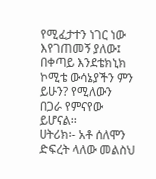የሚፈታተን ነገር ነው እየገጠመኝ ያለው፤ በቀጣይ እንደቴክኒክ ኮሚቴ ውሳኔያችን ምን ይሁን? የሚለውን በጋራ የምናየው ይሆናል፡፡
ሀትሪክ፡- አቶ ሰለሞን ድፍረት ላለው መልስህ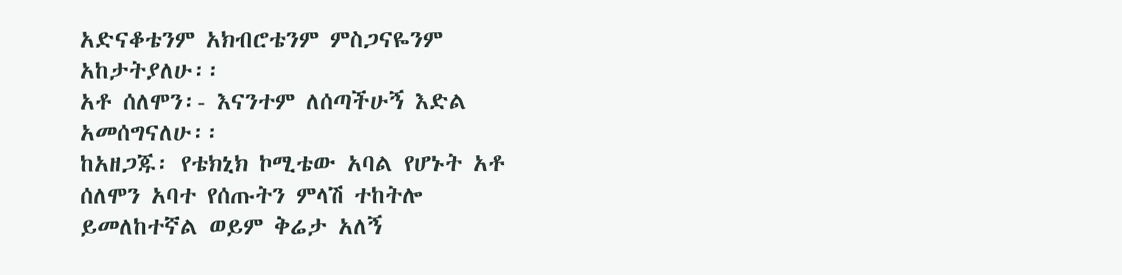አድናቆቴንም አክብሮቴንም ምስጋናዬንም አከታትያለሁ፡፡
አቶ ሰለሞን፡- እናንተም ለሰጣችሁኝ እድል አመሰግናለሁ፡፡
ከአዘጋጁ፡ የቴክኒክ ኮሚቴው አባል የሆኑት አቶ ሰለሞን አባተ የሰጡትን ምላሽ ተከትሎ ይመለከተኛል ወይም ቅሬታ አለኝ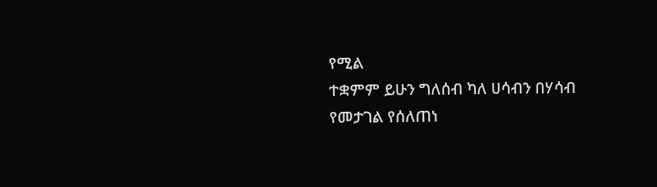የሚል
ተቋምም ይሁን ግለሰብ ካለ ሀሳብን በሃሳብ የመታገል የሰለጠነ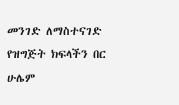መንገድ ለማስተናገድ የዝግጅት ክፍላችን በር ሁሌም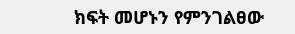ክፍት መሆኑን የምንገልፀው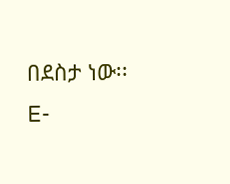በደስታ ነው፡፡
E-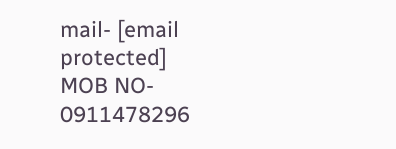mail- [email protected]
MOB NO- 0911478296